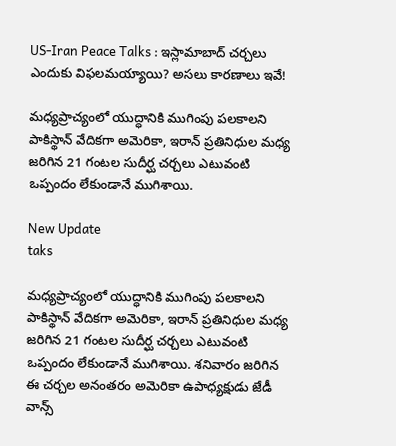US-Iran Peace Talks : ఇస్లామాబాద్ చర్చలు ఎందుకు విఫలమయ్యాయి? అసలు కారణాలు ఇవే!

మధ్యప్రాచ్యంలో యుద్ధానికి ముగింపు పలకాలని పాకిస్థాన్ వేదికగా అమెరికా, ఇరాన్ ప్రతినిధుల మధ్య జరిగిన 21 గంటల సుదీర్ఘ చర్చలు ఎటువంటి ఒప్పందం లేకుండానే ముగిశాయి.

New Update
taks

మధ్యప్రాచ్యంలో యుద్ధానికి ముగింపు పలకాలని పాకిస్థాన్ వేదికగా అమెరికా, ఇరాన్ ప్రతినిధుల మధ్య జరిగిన 21 గంటల సుదీర్ఘ చర్చలు ఎటువంటి ఒప్పందం లేకుండానే ముగిశాయి. శనివారం జరిగిన ఈ చర్చల అనంతరం అమెరికా ఉపాధ్యక్షుడు జేడీ వాన్స్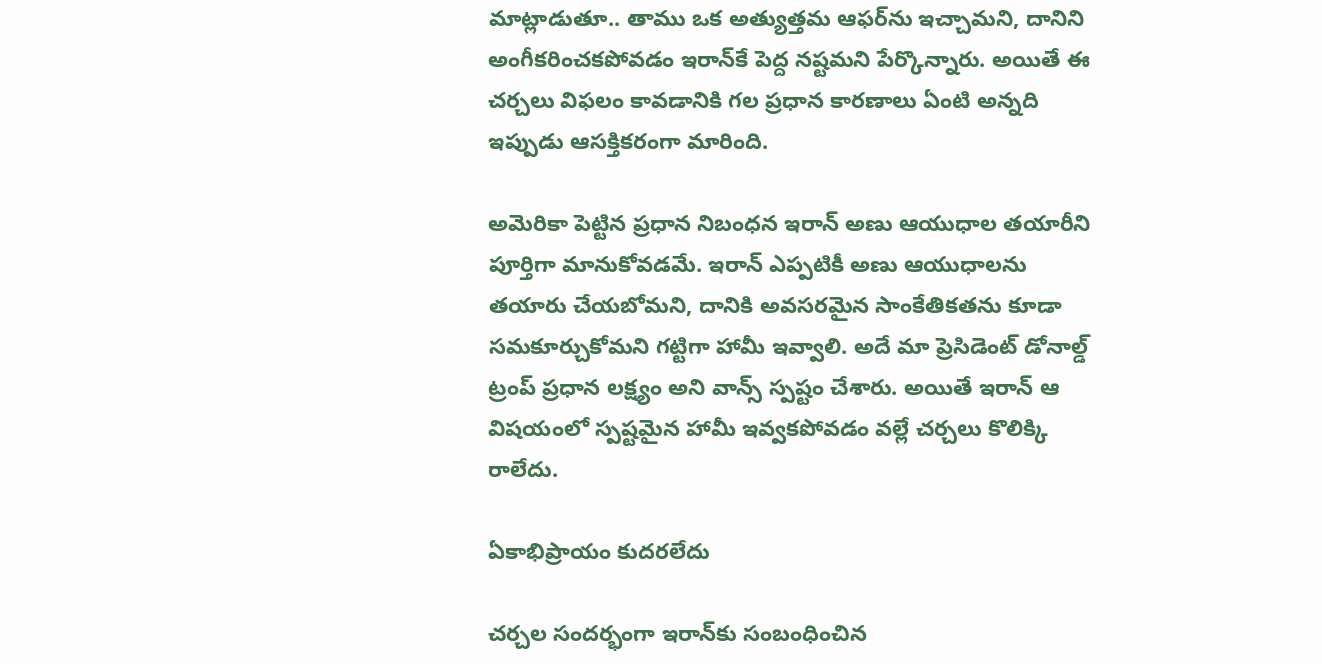మాట్లాడుతూ.. తాము ఒక అత్యుత్తమ ఆఫర్‌ను ఇచ్చామని, దానిని అంగీకరించకపోవడం ఇరాన్‌కే పెద్ద నష్టమని పేర్కొన్నారు. అయితే ఈ చర్చలు విఫలం కావడానికి గల ప్రధాన కారణాలు ఏంటి అన్నది ఇప్పుడు ఆసక్తికరంగా మారింది.

అమెరికా పెట్టిన ప్రధాన నిబంధన ఇరాన్ అణు ఆయుధాల తయారీని పూర్తిగా మానుకోవడమే. ఇరాన్ ఎప్పటికీ అణు ఆయుధాలను తయారు చేయబోమని, దానికి అవసరమైన సాంకేతికతను కూడా సమకూర్చుకోమని గట్టిగా హామీ ఇవ్వాలి. అదే మా ప్రెసిడెంట్ డోనాల్డ్ ట్రంప్ ప్రధాన లక్ష్యం అని వాన్స్ స్పష్టం చేశారు. అయితే ఇరాన్ ఆ విషయంలో స్పష్టమైన హామీ ఇవ్వకపోవడం వల్లే చర్చలు కొలిక్కి రాలేదు.

ఏకాభిప్రాయం కుదరలేదు

చర్చల సందర్భంగా ఇరాన్‌కు సంబంధించిన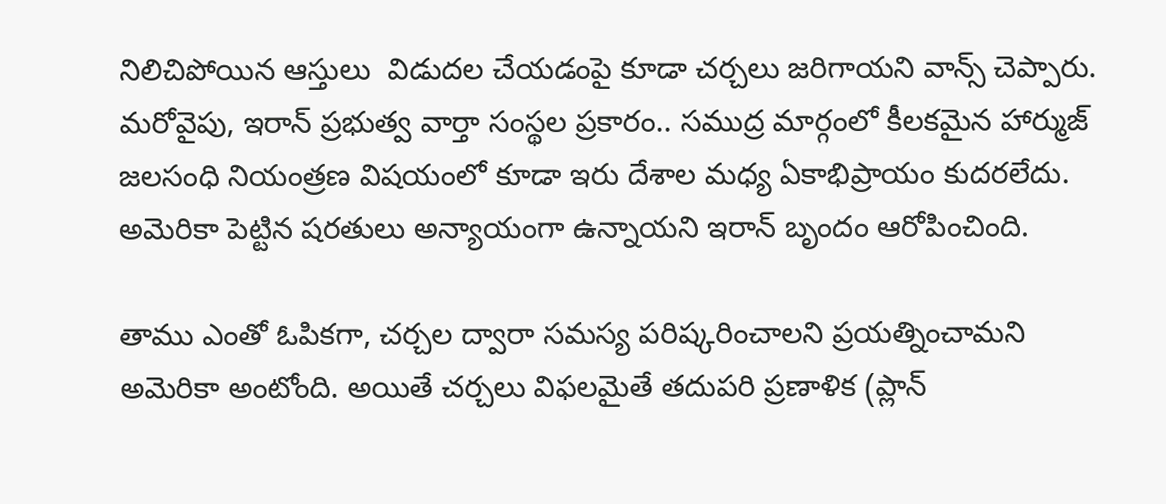నిలిచిపోయిన ఆస్తులు  విడుదల చేయడంపై కూడా చర్చలు జరిగాయని వాన్స్ చెప్పారు. మరోవైపు, ఇరాన్ ప్రభుత్వ వార్తా సంస్థల ప్రకారం.. సముద్ర మార్గంలో కీలకమైన హార్ముజ్ జలసంధి నియంత్రణ విషయంలో కూడా ఇరు దేశాల మధ్య ఏకాభిప్రాయం కుదరలేదు. అమెరికా పెట్టిన షరతులు అన్యాయంగా ఉన్నాయని ఇరాన్ బృందం ఆరోపించింది.

తాము ఎంతో ఓపికగా, చర్చల ద్వారా సమస్య పరిష్కరించాలని ప్రయత్నించామని అమెరికా అంటోంది. అయితే చర్చలు విఫలమైతే తదుపరి ప్రణాళిక (ప్లాన్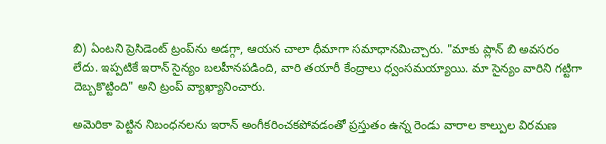బి) ఏంటని ప్రెసిడెంట్ ట్రంప్‌ను అడగ్గా, ఆయన చాలా ధీమాగా సమాధానమిచ్చారు. "మాకు ప్లాన్ బి అవసరం లేదు. ఇప్పటికే ఇరాన్ సైన్యం బలహీనపడింది, వారి తయారీ కేంద్రాలు ధ్వంసమయ్యాయి. మా సైన్యం వారిని గట్టిగా దెబ్బకొట్టింది" అని ట్రంప్ వ్యాఖ్యానించారు.

అమెరికా పెట్టిన నిబంధనలను ఇరాన్ అంగీకరించకపోవడంతో ప్రస్తుతం ఉన్న రెండు వారాల కాల్పుల విరమణ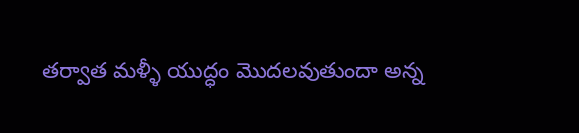తర్వాత మళ్ళీ యుద్ధం మొదలవుతుందా అన్న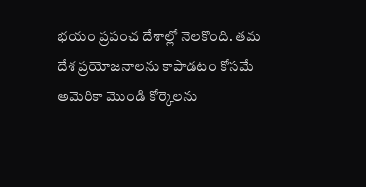భయం ప్రపంచ దేశాల్లో నెలకొంది. తమ దేశ ప్రయోజనాలను కాపాడటం కోసమే అమెరికా మొండి కోర్కెలను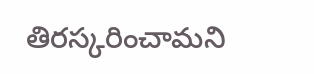తిరస్కరించామని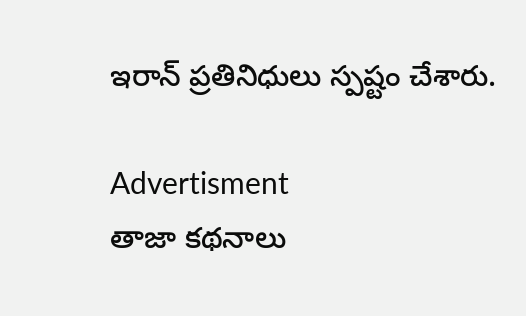ఇరాన్ ప్రతినిధులు స్పష్టం చేశారు.

Advertisment
తాజా కథనాలు